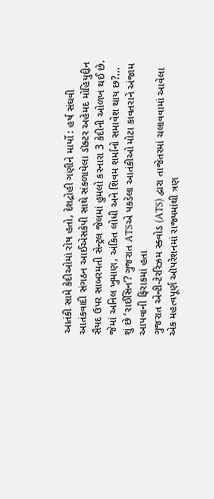આતંકી સામે કેદીઓમાં રોષ હતો, દેશદ્રોહી ગણીને માર્યો : હર્ષ સંઘવી
આતંકવાદી સંગઠન આઈએસકેપી સાથે સંકળાયેલા ડૉક્ટર અહેમદ મોહિયુદ્દીન સૈયદ ઉપર સાબરમતી સેન્ટ્રલ જેલમાં હુમલો કરનારા 3 કેદીની ઓળખ થઈ છે. જેમાં અનિલ ખુમાણ, અંકિત લોધી અને શિવમ શર્માનો સમાવેશ થાય છ?...
શું છે ‘રાઈસિન’? ગુજરાત ATSએ પકડેલા આતંકીઓ મોટા કાવતરાને અંજામ આપવાની ફિરાકમાં હતા
ગુજરાત એન્ટી-ટેરરિઝમ સ્ક્વોડ (ATS) દ્વારા તાજેતરમાં ચલાવવામાં આવેલા એક મહત્વપૂર્ણ ઑપરેશનમાં રાજ્યમાંથી ત્રણ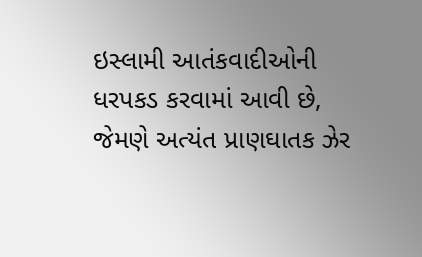ઇસ્લામી આતંકવાદીઓની ધરપકડ કરવામાં આવી છે, જેમણે અત્યંત પ્રાણઘાતક ઝેર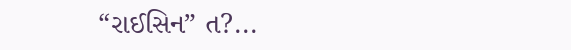“રાઈસિન” ત?...